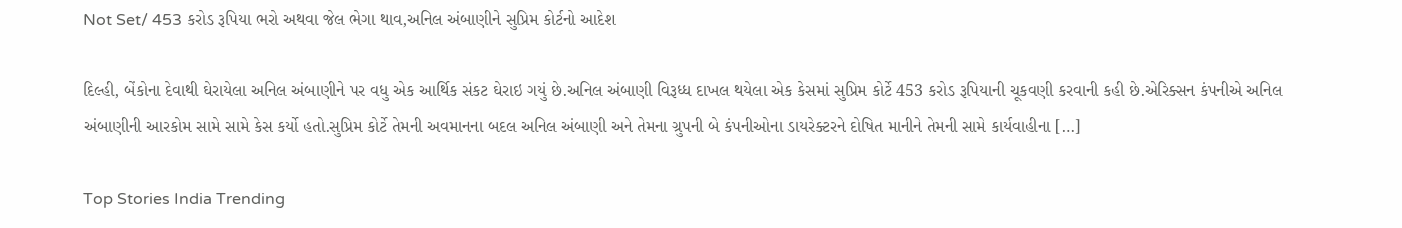Not Set/ 453 કરોડ રૂપિયા ભરો અથવા જેલ ભેગા થાવ,અનિલ અંબાણીને સુપ્રિમ કોર્ટનો આદેશ

દિલ્હી, બેંકોના દેવાથી ઘેરાયેલા અનિલ અંબાણીને પર વધુ એક આર્થિક સંકટ ઘેરાઇ ગયું છે.અનિલ અંબાણી વિરૂધ્ધ દાખલ થયેલા એક કેસમાં સુપ્રિમ કોર્ટે 453 કરોડ રૂપિયાની ચૂકવણી કરવાની કહી છે.એરિક્સન કંપનીએ અનિલ અંબાણીની આરકોમ સામે સામે કેસ કર્યો હતો.સુપ્રિમ કોર્ટે તેમની અવમાનના બદલ અનિલ અંબાણી અને તેમના ગ્રુપની બે કંપનીઓના ડાયરેક્ટરને દોષિત માનીને તેમની સામે કાર્યવાહીના […]

Top Stories India Trending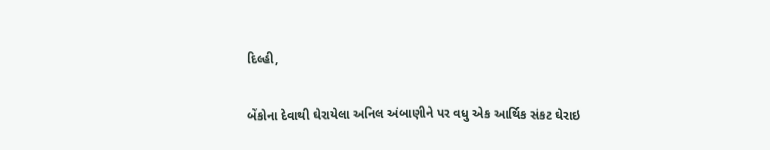દિલ્હી,

બેંકોના દેવાથી ઘેરાયેલા અનિલ અંબાણીને પર વધુ એક આર્થિક સંકટ ઘેરાઇ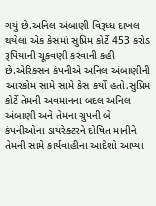ગયું છે.અનિલ અંબાણી વિરૂધ્ધ દાખલ થયેલા એક કેસમાં સુપ્રિમ કોર્ટે 453 કરોડ રૂપિયાની ચૂકવણી કરવાની કહી છે.એરિક્સન કંપનીએ અનિલ અંબાણીની આરકોમ સામે સામે કેસ કર્યો હતો.સુપ્રિમ કોર્ટે તેમની અવમાનના બદલ અનિલ અંબાણી અને તેમના ગ્રુપની બે કંપનીઓના ડાયરેક્ટરને દોષિત માનીને તેમની સામે કાર્યવાહીના આદેશો આપ્યા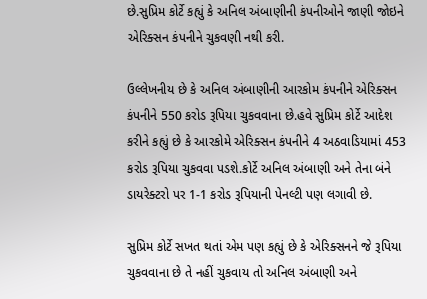છે.સુપ્રિમ કોર્ટે કહ્યું કે અનિલ અંબાણીની કંપનીઓને જાણી જોઇને એરિક્સન કંપનીને ચુકવણી નથી કરી.

ઉલ્લેખનીય છે કે અનિલ અંબાણીની આરકોમ કંપનીને એરિક્સન કંપનીને 550 કરોડ રૂપિયા ચુકવવાના છે.હવે સુપ્રિમ કોર્ટે આદેશ કરીને કહ્યું છે કે આરકોમે એરિક્સન કંપનીને 4 અઠવાડિયામાં 453 કરોડ રૂપિયા ચુકવવા પડશે.કોર્ટે અનિલ અંબાણી અને તેના બંને ડાયરેક્ટરો પર 1-1 કરોડ રૂપિયાની પેનલ્ટી પણ લગાવી છે.

સુપ્રિમ કોર્ટે સખત થતાં એમ પણ કહ્યું છે કે એરિક્સનને જે રૂપિયા ચુકવવાના છે તે નહીં ચુકવાય તો અનિલ અંબાણી અને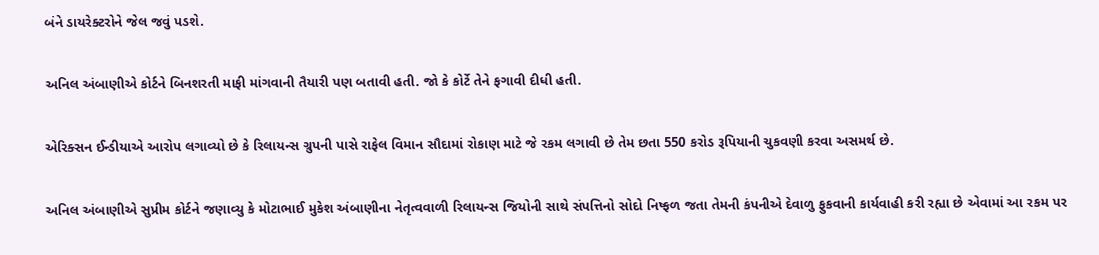બંને ડાયરેક્ટરોને જેલ જવું પડશે.

અનિલ અંબાણીએ કોર્ટને બિનશરતી માફી માંગવાની તૈયારી પણ બતાવી હતી. જો કે કોર્ટે તેને ફગાવી દીધી હતી.

એરિક્સન ઈન્ડીયાએ આરોપ લગાવ્યો છે કે રિલાયન્સ ગ્રુપની પાસે રાફેલ વિમાન સૌદામાં રોકાણ માટે જે રકમ લગાવી છે તેમ છતા 550 કરોડ રૂપિયાની ચુકવણી કરવા અસમર્થ છે.

અનિલ અંબાણીએ સુપ્રીમ કોર્ટને જણાવ્યુ કે મોટાભાઈ મુકેશ અંબાણીના નેતૃત્વવાળી રિલાયન્સ જિયોની સાથે સંપત્તિનો સોદો નિષ્ફળ જતા તેમની કંપનીએ દેવાળુ ફુકવાની કાર્યવાહી કરી રહ્યા છે એવામાં આ રકમ પર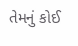તેમનું કોઈ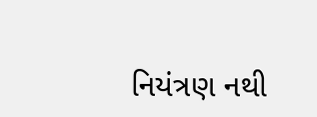નિયંત્રણ નથી